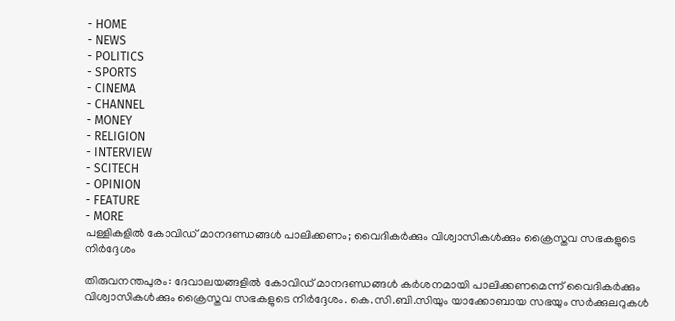- HOME
- NEWS
- POLITICS
- SPORTS
- CINEMA
- CHANNEL
- MONEY
- RELIGION
- INTERVIEW
- SCITECH
- OPINION
- FEATURE
- MORE
പള്ളികളിൽ കോവിഡ് മാനദണ്ഡങ്ങൾ പാലിക്കണം; വൈദികർക്കും വിശ്വാസികൾക്കും ക്രൈസ്തവ സഭകളുടെ നിർദ്ദേശം

തിരുവനന്തപുരം: ദേവാലയങ്ങളിൽ കോവിഡ് മാനദണ്ഡങ്ങൾ കർശനമായി പാലിക്കണമെന്ന് വൈദികർക്കും വിശ്വാസികൾക്കും ക്രൈസ്തവ സഭകളുടെ നിർദ്ദേശം. കെ.സി.ബി.സിയും യാക്കോബായ സഭയും സർക്കുലറുകൾ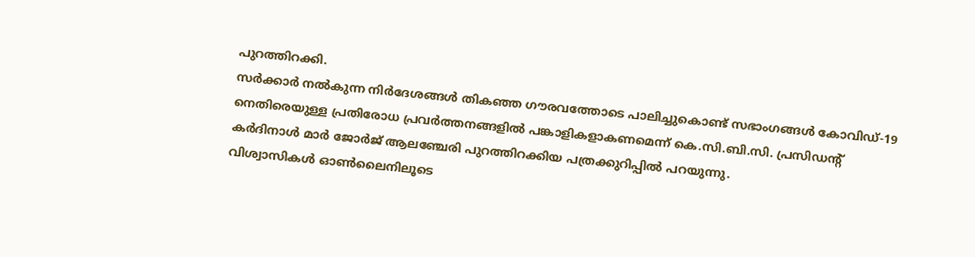പുറത്തിറക്കി.
സർക്കാർ നൽകുന്ന നിർദേശങ്ങൾ തികഞ്ഞ ഗൗരവത്തോടെ പാലിച്ചുകൊണ്ട് സഭാംഗങ്ങൾ കോവിഡ്-19 നെതിരെയുള്ള പ്രതിരോധ പ്രവർത്തനങ്ങളിൽ പങ്കാളികളാകണമെന്ന് കെ.സി.ബി.സി. പ്രസിഡന്റ് കർദിനാൾ മാർ ജോർജ് ആലഞ്ചേരി പുറത്തിറക്കിയ പത്രക്കുറിപ്പിൽ പറയുന്നു.
വിശ്വാസികൾ ഓൺലൈനിലൂടെ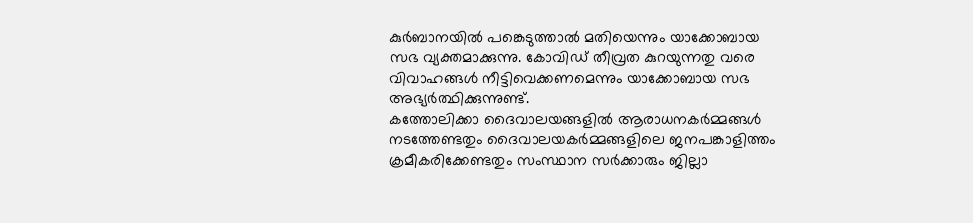കുർബാനയിൽ പങ്കെടുത്താൽ മതിയെന്നും യാക്കോബായ സഭ വ്യക്തമാക്കുന്നു. കോവിഡ് തീവ്രത കുറയുന്നതു വരെ വിവാഹങ്ങൾ നീട്ടിവെക്കണമെന്നും യാക്കോബായ സഭ അഭ്യർത്ഥിക്കുന്നുണ്ട്.
കത്തോലിക്കാ ദൈവാലയങ്ങളിൽ ആരാധനകർമ്മങ്ങൾ നടത്തേണ്ടതും ദൈവാലയകർമ്മങ്ങളിലെ ജനപങ്കാളിത്തം ക്രമീകരിക്കേണ്ടതും സംസ്ഥാന സർക്കാരും ജില്ലാ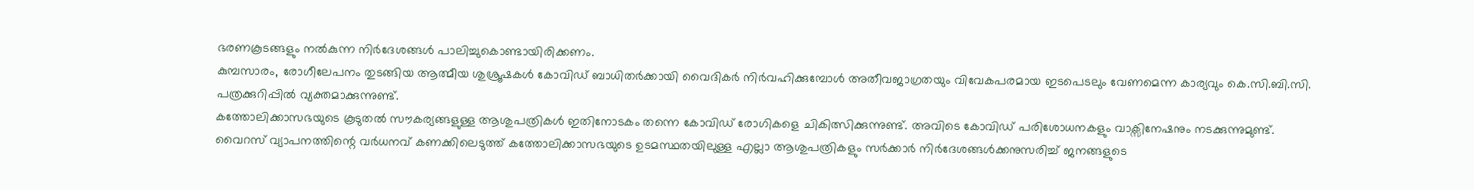ഭരണകൂടങ്ങളും നൽകുന്ന നിർദേശങ്ങൾ പാലിച്ചുകൊണ്ടായിരിക്കണം.
കുമ്പസാരം, രോഗീലേപനം തുടങ്ങിയ ആത്മീയ ശുശ്രൂഷകൾ കോവിഡ് ബാധിതർക്കായി വൈദികർ നിർവഹിക്കുമ്പോൾ അതീവജാഗ്രതയും വിവേകപരമായ ഇടപെടലും വേണമെന്ന കാര്യവും കെ.സി.ബി.സി. പത്രക്കുറിപ്പിൽ വ്യക്തമാക്കുന്നുണ്ട്.
കത്തോലിക്കാസഭയുടെ കൂടുതൽ സൗകര്യങ്ങളുള്ള ആശുപത്രികൾ ഇതിനോടകം തന്നെ കോവിഡ് രോഗികളെ ചികിത്സിക്കുന്നുണ്ട്. അവിടെ കോവിഡ് പരിശോധനകളും വാക്സിനേഷനും നടക്കുന്നുമുണ്ട്.
വൈറസ് വ്യാപനത്തിന്റെ വർധനവ് കണക്കിലെടുത്ത് കത്തോലിക്കാസഭയുടെ ഉടമസ്ഥതയിലുള്ള എല്ലാ ആശുപത്രികളും സർക്കാർ നിർദേശങ്ങൾക്കനുസരിച്ച് ജനങ്ങളുടെ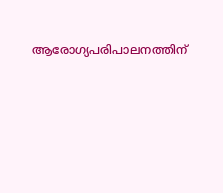ആരോഗ്യപരിപാലനത്തിന്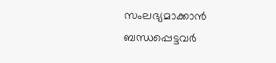സംലഭ്യമാക്കാൻ ബന്ധപ്പെട്ടവർ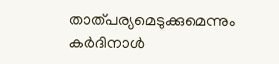താത്പര്യമെടുക്കുമെന്നും കർദിനാൾ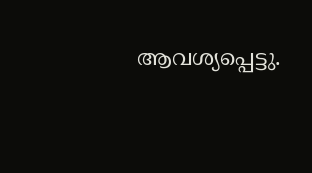ആവശ്യപ്പെട്ടു.